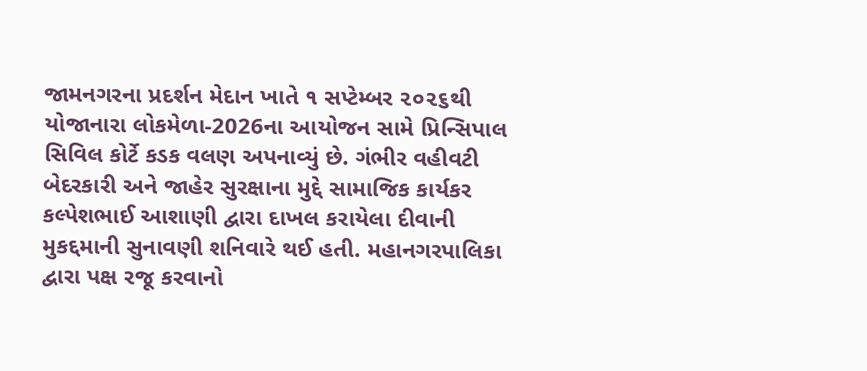જામનગરના પ્રદર્શન મેદાન ખાતે ૧ સપ્ટેમ્બર ૨૦૨૬થી યોજાનારા લોકમેળા-2026ના આયોજન સામે પ્રિન્સિપાલ સિવિલ કોર્ટે કડક વલણ અપનાવ્યું છે. ગંભીર વહીવટી બેદરકારી અને જાહેર સુરક્ષાના મુદ્દે સામાજિક કાર્યકર કલ્પેશભાઈ આશાણી દ્વારા દાખલ કરાયેલા દીવાની મુકદ્દમાની સુનાવણી શનિવારે થઈ હતી. મહાનગરપાલિકા દ્વારા પક્ષ રજૂ કરવાનો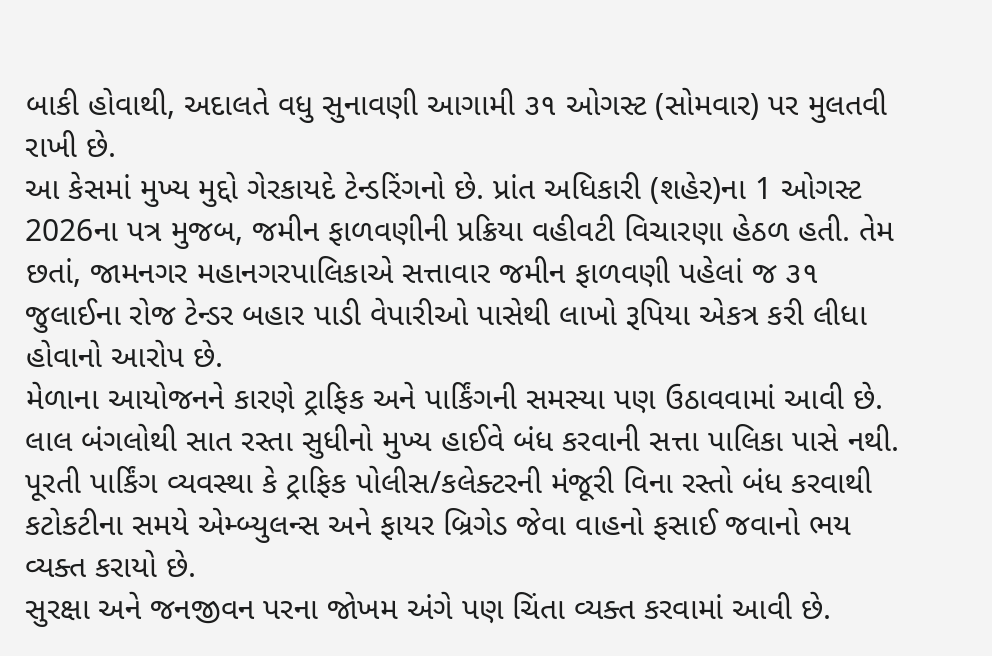બાકી હોવાથી, અદાલતે વધુ સુનાવણી આગામી ૩૧ ઓગસ્ટ (સોમવાર) પર મુલતવી રાખી છે.
આ કેસમાં મુખ્ય મુદ્દો ગેરકાયદે ટેન્ડરિંગનો છે. પ્રાંત અધિકારી (શહેર)ના 1 ઓગસ્ટ 2026ના પત્ર મુજબ, જમીન ફાળવણીની પ્રક્રિયા વહીવટી વિચારણા હેઠળ હતી. તેમ છતાં, જામનગર મહાનગરપાલિકાએ સત્તાવાર જમીન ફાળવણી પહેલાં જ ૩૧ જુલાઈના રોજ ટેન્ડર બહાર પાડી વેપારીઓ પાસેથી લાખો રૂપિયા એકત્ર કરી લીધા હોવાનો આરોપ છે.
મેળાના આયોજનને કારણે ટ્રાફિક અને પાર્કિંગની સમસ્યા પણ ઉઠાવવામાં આવી છે. લાલ બંગલોથી સાત રસ્તા સુધીનો મુખ્ય હાઈવે બંધ કરવાની સત્તા પાલિકા પાસે નથી. પૂરતી પાર્કિંગ વ્યવસ્થા કે ટ્રાફિક પોલીસ/કલેક્ટરની મંજૂરી વિના રસ્તો બંધ કરવાથી કટોકટીના સમયે એમ્બ્યુલન્સ અને ફાયર બ્રિગેડ જેવા વાહનો ફસાઈ જવાનો ભય વ્યક્ત કરાયો છે.
સુરક્ષા અને જનજીવન પરના જોખમ અંગે પણ ચિંતા વ્યક્ત કરવામાં આવી છે.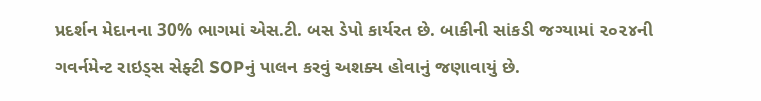પ્રદર્શન મેદાનના 30% ભાગમાં એસ.ટી. બસ ડેપો કાર્યરત છે. બાકીની સાંકડી જગ્યામાં ૨૦૨૪ની ગવર્નમેન્ટ રાઇડ્સ સેફ્ટી SOPનું પાલન કરવું અશક્ય હોવાનું જણાવાયું છે.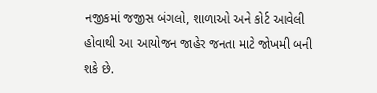નજીકમાં જજીસ બંગલો, શાળાઓ અને કોર્ટ આવેલી હોવાથી આ આયોજન જાહેર જનતા માટે જોખમી બની શકે છે.